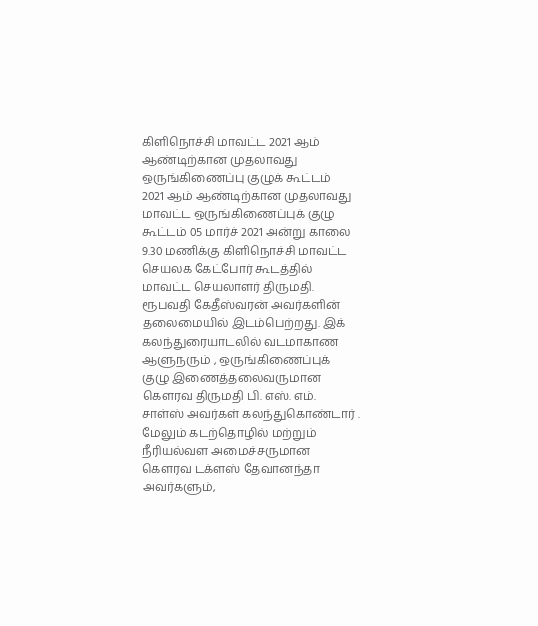கிளிநொச்சி மாவட்ட 2021 ஆம் ஆண்டிற்கான முதலாவது ஒருங்கிணைப்பு குழுக் கூட்டம்
2021 ஆம் ஆண்டிற்கான முதலாவது மாவட்ட ஒருங்கிணைப்புக் குழு கூட்டம் 05 மார்ச் 2021 அன்று காலை 9.30 மணிக்கு கிளிநொச்சி மாவட்ட செயலக கேட்போர் கூடத்தில் மாவட்ட செயலாளர் திருமதி. ரூபவதி கேதீஸ்வரன் அவர்களின் தலைமையில் இடம்பெற்றது. இக் கலந்துரையாடலில் வடமாகாண ஆளுநரும் , ஒருங்கிணைப்புக் குழு இணைத்தலைவருமான கௌரவ திருமதி பி. எஸ். எம். சாள்ஸ் அவர்கள் கலந்துகொண்டார் . மேலும் கடற்தொழில் மற்றும் நீரியல்வள அமைச்சருமான கௌரவ டக்ளஸ் தேவானந்தா அவர்களும்,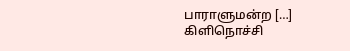பாராளுமன்ற […]
கிளிநொச்சி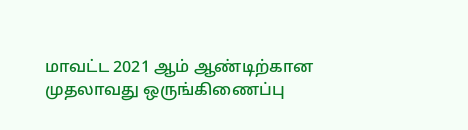மாவட்ட 2021 ஆம் ஆண்டிற்கான முதலாவது ஒருங்கிணைப்பு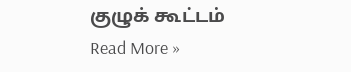குழுக் கூட்டம் Read More »